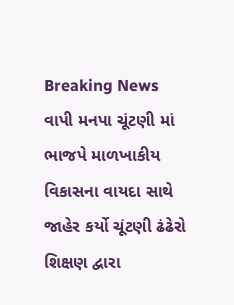Breaking News
વાપી મનપા ચૂંટણી માં ભાજપે માળખાકીય વિકાસના વાયદા સાથે જાહેર કર્યો ચૂંટણી ઢંઢેરો શિક્ષણ દ્વારા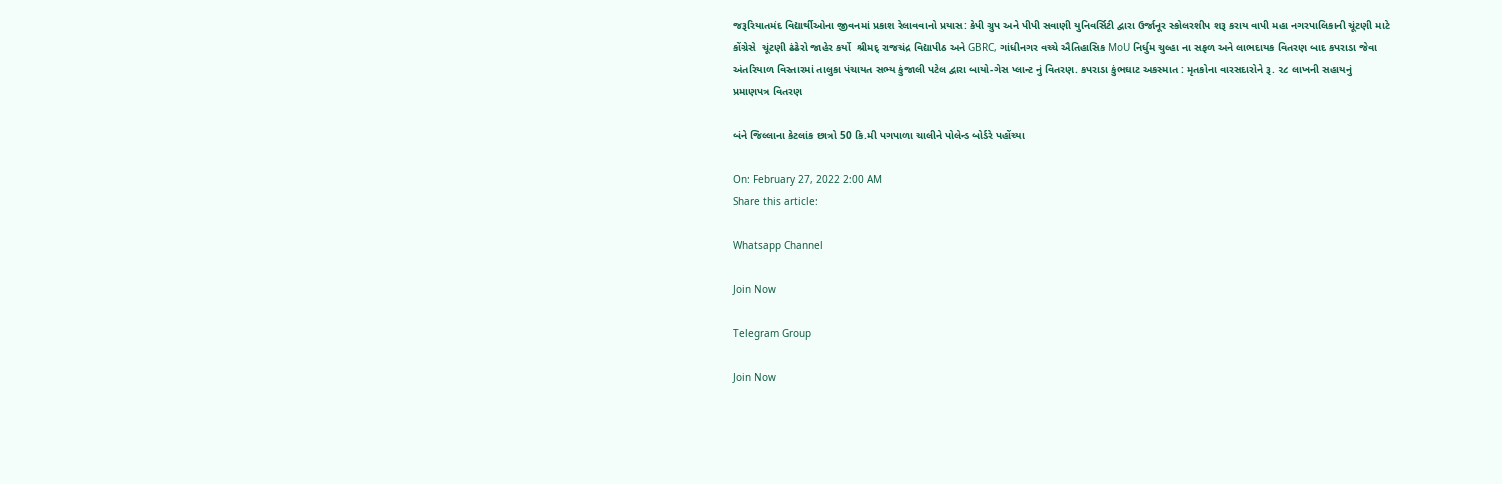જરૂરિયાતમંદ વિદ્યાર્થીઓના જીવનમાં પ્રકાશ રેલાવવાનો પ્રયાસ: કેપી ગ્રુપ અને પીપી સવાણી યુનિવર્સિટી દ્વારા ઉર્જાનૂર સ્કોલરશીપ શરૂ કરાય વાપી મહા નગરપાલિકાની ચૂંટણી માટે કોંગ્રેસે  ચૂંટણી ઢંઢેરો જાહેર કર્યો  શ્રીમદ્ રાજચંદ્ર વિદ્યાપીઠ અને GBRC, ગાંધીનગર વચ્ચે ઐતિહાસિક MoU નિર્ધુમ ચુલ્હા ના સફળ અને લાભદાયક વિતરણ બાદ કપરાડા જેવા અંતરિયાળ વિસ્તારમાં તાલુકા પંચાયત સભ્ય કુંજાલી પટેલ દ્વારા બાયો-ગેસ પ્લાન્ટ નું વિતરણ. કપરાડા કુંભઘાટ અકસ્માત : મૃતકોના વારસદારોને રૂ. ૨૮ લાખની સહાયનું પ્રમાણપત્ર વિતરણ

બંને જિલ્લાના કેટલાંક છાત્રો 50 કિ.મી પગપાળા ચાલીને પોલેન્ડ બોર્ડરે પહોંચ્યા

On: February 27, 2022 2:00 AM
Share this article:

Whatsapp Channel

Join Now

Telegram Group

Join Now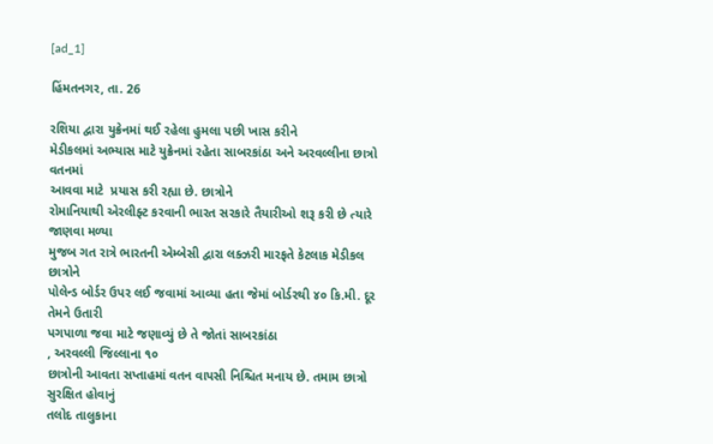[ad_1]

હિંમતનગર, તા. 26

રશિયા દ્વારા યુક્રેનમાં થઈ રહેલા હુમલા પછી ખાસ કરીને
મેડીકલમાં અભ્યાસ માટે યુક્રેનમાં રહેતા સાબરકાંઠા અને અરવલ્લીના છાત્રો વતનમાં
આવવા માટે  પ્રયાસ કરી રહ્યા છે. છાત્રોને
રોમાનિયાથી એરલીફ્ટ કરવાની ભારત સરકારે તૈયારીઓ શરૂ કરી છે ત્યારે જાણવા મળ્યા
મુજબ ગત રાત્રે ભારતની એમ્બેસી દ્વારા લક્ઝરી મારફતે કેટલાક મેડીકલ છાત્રોને
પોલેન્ડ બોર્ડર ઉપર લઈ જવામાં આવ્યા હતા જેમાં બોર્ડરથી ૪૦ કિ.મી. દૂર તેમને ઉતારી
પગપાળા જવા માટે જણાવ્યું છે તે જોતાં સાબરકાંઠા
, અરવલ્લી જિલ્લાના ૧૦
છાત્રોની આવતા સપ્તાહમાં વતન વાપસી નિશ્ચિત મનાય છે. તમામ છાત્રો સુરક્ષિત હોવાનું
તલોદ તાલુકાના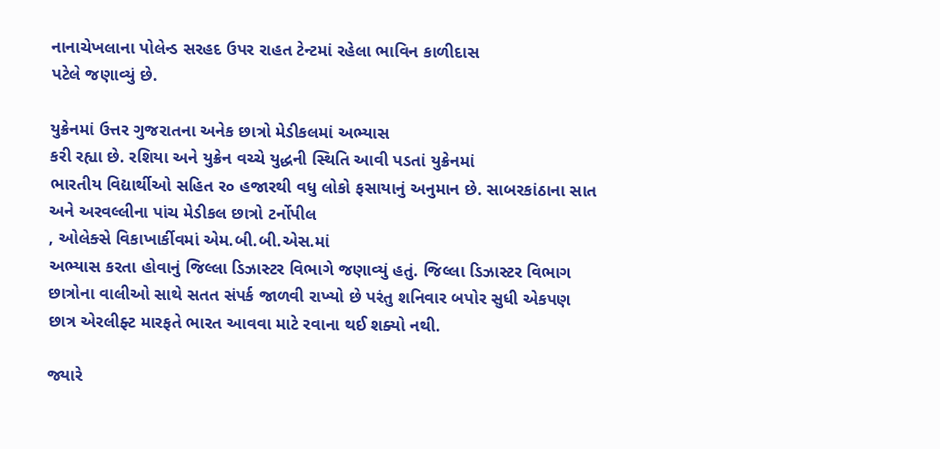નાનાચેખલાના પોલેન્ડ સરહદ ઉપર રાહત ટેન્ટમાં રહેલા ભાવિન કાળીદાસ
પટેલે જણાવ્યું છે.

યુક્રેનમાં ઉત્તર ગુજરાતના અનેક છાત્રો મેડીકલમાં અભ્યાસ
કરી રહ્યા છે. રશિયા અને યુક્રેન વચ્ચે યુદ્ધની સ્થિતિ આવી પડતાં યુક્રેનમાં
ભારતીય વિદ્યાર્થીઓ સહિત ર૦ હજારથી વધુ લોકો ફસાયાનું અનુમાન છે. સાબરકાંઠાના સાત
અને અરવલ્લીના પાંચ મેડીકલ છાત્રો ટર્નોપીલ
, ઓલેક્સે વિકાખાર્કીવમાં એમ.બી.બી.એસ.માં
અભ્યાસ કરતા હોવાનું જિલ્લા ડિઝાસ્ટર વિભાગે જણાવ્યું હતું. જિલ્લા ડિઝાસ્ટર વિભાગ
છાત્રોના વાલીઓ સાથે સતત સંપર્ક જાળવી રાખ્યો છે પરંતુ શનિવાર બપોર સુધી એકપણ
છાત્ર એરલીફ્ટ મારફતે ભારત આવવા માટે રવાના થઈ શક્યો નથી.

જ્યારે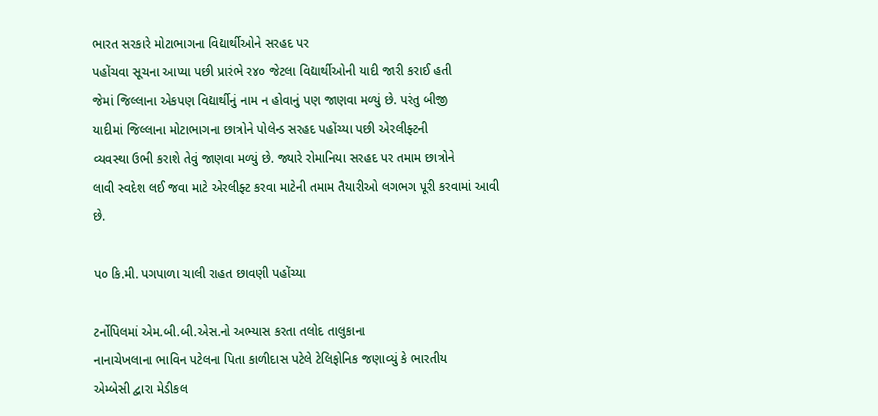ભારત સરકારે મોટાભાગના વિદ્યાર્થીઓને સરહદ પર
પહોંચવા સૂચના આપ્યા પછી પ્રારંભે ર૪૦ જેટલા વિદ્યાર્થીઓની યાદી જારી કરાઈ હતી
જેમાં જિલ્લાના એકપણ વિદ્યાર્થીનું નામ ન હોવાનું પણ જાણવા મળ્યું છે. પરંતુ બીજી
યાદીમાં જિલ્લાના મોટાભાગના છાત્રોને પોલેન્ડ સરહદ પહોંચ્યા પછી એરલીફ્ટની
વ્યવસ્થા ઉભી કરાશે તેવું જાણવા મળ્યું છે. જ્યારે રોમાનિયા સરહદ પર તમામ છાત્રોને
લાવી સ્વદેશ લઈ જવા માટે એરલીફ્ટ કરવા માટેની તમામ તૈયારીઓ લગભગ પૂરી કરવામાં આવી
છે.

પ૦ કિ.મી. પગપાળા ચાલી રાહત છાવણી પહોંચ્યા

ટર્નોપિલમાં એમ.બી.બી.એસ.નો અભ્યાસ કરતા તલોદ તાલુકાના
નાનાચેખલાના ભાવિન પટેલના પિતા કાળીદાસ પટેલે ટેલિફોનિક જણાવ્યું કે ભારતીય
એમ્બેસી દ્વારા મેડીકલ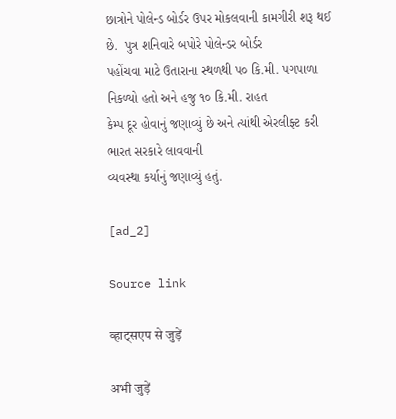છાત્રોને પોલેન્ડ બોર્ડર ઉપર મોકલવાની કામગીરી શરૂ થઈ
છે.  પુત્ર શનિવારે બપોરે પોલેન્ડર બોર્ડર
પહોંચવા માટે ઉતારાના સ્થળથી પ૦ કિ.મી. પગપાળા નિકળ્યો હતો અને હજુ ૧૦ કિ.મી. રાહત
કેમ્પ દૂર હોવાનું જણાવ્યું છે અને ત્યાંથી એરલીફ્ટ કરી ભારત સરકારે લાવવાની
વ્યવસ્થા કર્યાનું જણાવ્યું હતું.

[ad_2]

Source link

व्हाट्सएप से जुड़ें

अभी जुड़ें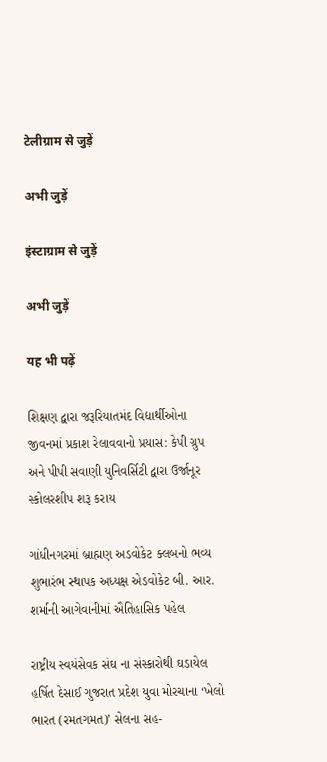टेलीग्राम से जुड़ें

अभी जुड़ें

इंस्टाग्राम से जुड़ें

अभी जुड़ें

यह भी पढ़ें

શિક્ષણ દ્વારા જરૂરિયાતમંદ વિદ્યાર્થીઓના જીવનમાં પ્રકાશ રેલાવવાનો પ્રયાસ: કેપી ગ્રુપ અને પીપી સવાણી યુનિવર્સિટી દ્વારા ઉર્જાનૂર સ્કોલરશીપ શરૂ કરાય

ગાંધીનગરમાં બ્રાહ્મણ અડવોકેટ ક્લબનો ભવ્ય શુભારંભ સ્થાપક અધ્યક્ષ એડવોકેટ બી. આર. શર્માની આગેવાનીમાં ઐતિહાસિક પહેલ

રાષ્ટ્રીય સ્વયંસેવક સંઘ ના સંસ્કારોથી ઘડાયેલ હર્ષિત દેસાઈ ગુજરાત પ્રદેશ યુવા મોરચાના ‘ખેલો ભારત (રમતગમત)’ સેલના સહ-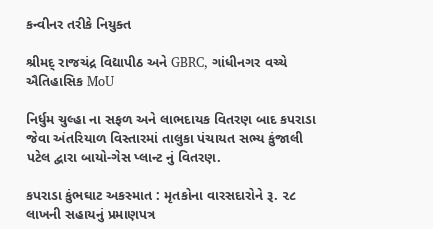કન્વીનર તરીકે નિયુક્ત

શ્રીમદ્ રાજચંદ્ર વિદ્યાપીઠ અને GBRC, ગાંધીનગર વચ્ચે ઐતિહાસિક MoU

નિર્ધુમ ચુલ્હા ના સફળ અને લાભદાયક વિતરણ બાદ કપરાડા જેવા અંતરિયાળ વિસ્તારમાં તાલુકા પંચાયત સભ્ય કુંજાલી પટેલ દ્વારા બાયો-ગેસ પ્લાન્ટ નું વિતરણ.

કપરાડા કુંભઘાટ અકસ્માત : મૃતકોના વારસદારોને રૂ. ૨૮ લાખની સહાયનું પ્રમાણપત્ર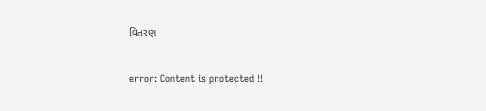વિતરણ

error: Content is protected !!